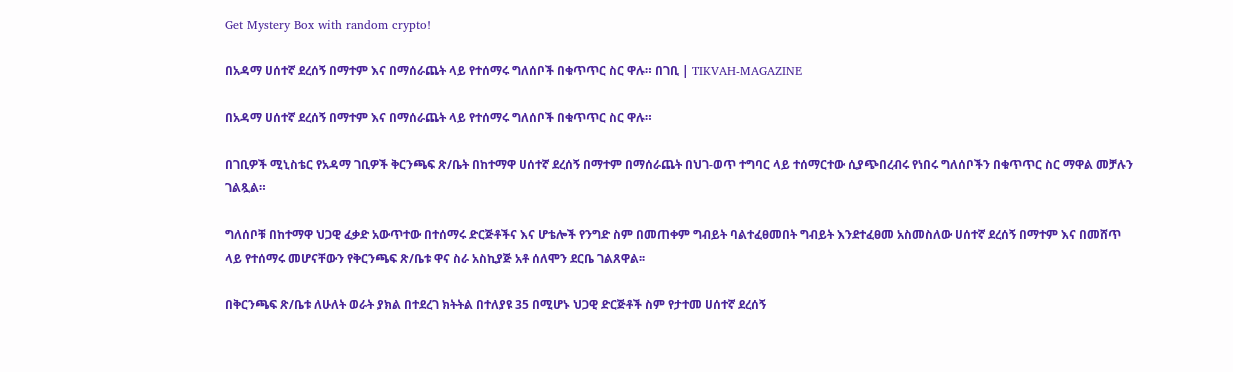Get Mystery Box with random crypto!

በአዳማ ሀሰተኛ ደረሰኝ በማተም እና በማሰራጨት ላይ የተሰማሩ ግለሰቦች በቁጥጥር ስር ዋሉ። በገቢ | TIKVAH-MAGAZINE

በአዳማ ሀሰተኛ ደረሰኝ በማተም እና በማሰራጨት ላይ የተሰማሩ ግለሰቦች በቁጥጥር ስር ዋሉ።

በገቢዎች ሚኒስቴር የአዳማ ገቢዎች ቅርንጫፍ ጽ/ቤት በከተማዋ ሀሰተኛ ደረሰኝ በማተም በማሰራጨት በህገ-ወጥ ተግባር ላይ ተሰማርተው ሲያጭበረብሩ የነበሩ ግለሰቦችን በቁጥጥር ስር ማዋል መቻሉን ገልጿል።

ግለሰቦቹ በከተማዋ ህጋዊ ፈቃድ አውጥተው በተሰማሩ ድርጅቶችና እና ሆቴሎች የንግድ ስም በመጠቀም ግብይት ባልተፈፀመበት ግብይት እንደተፈፀመ አስመስለው ሀሰተኛ ደረሰኝ በማተም እና በመሸጥ ላይ የተሰማሩ መሆናቸውን የቅርንጫፍ ጽ/ቤቱ ዋና ስራ አስኪያጅ አቶ ሰለሞን ደርቤ ገልጸዋል፡፡

በቅርንጫፍ ጽ/ቤቱ ለሁለት ወራት ያክል በተደረገ ክትትል በተለያዩ 35 በሚሆኑ ህጋዊ ድርጅቶች ስም የታተመ ሀሰተኛ ደረሰኝ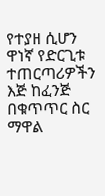የተያዘ ሲሆን ዋነኛ የድርጊቱ ተጠርጣሪዎችን እጅ ከፈንጅ በቁጥጥር ስር ማዋል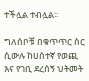ተችሏል ተብሏል፡፡

ግለሰቦቹ በቁጥጥር ስር ሲውሉ ከሀሰተኛ የወጪ እና የገቢ ደረሰኝ ህትመት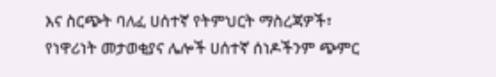እና ስርጭት ባለፈ ሀሰተኛ የትምህርት ማስረጃዎች፣ የነዋሪነት መታወቂያና ሌሎች ሀሰተኛ ሰነዶችንም ጭምር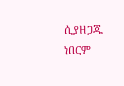ሲያዘጋጁ ነበርም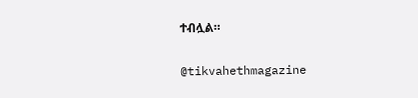ተብሏል።

@tikvahethmagazine